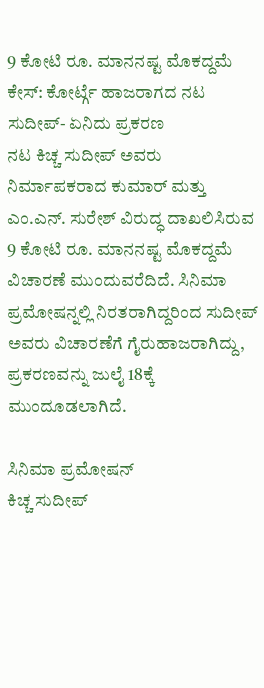9 ಕೋಟಿ ರೂ. ಮಾನನಷ್ಟ ಮೊಕದ್ದಮೆ ಕೇಸ್: ಕೋರ್ಟ್ಗೆ ಹಾಜರಾಗದ ನಟ ಸುದೀಪ್- ಏನಿದು ಪ್ರಕರಣ
ನಟ ಕಿಚ್ಚ ಸುದೀಪ್ ಅವರು ನಿರ್ಮಾಪಕರಾದ ಕುಮಾರ್ ಮತ್ತು ಎಂ.ಎನ್. ಸುರೇಶ್ ವಿರುದ್ಧ ದಾಖಲಿಸಿರುವ 9 ಕೋಟಿ ರೂ. ಮಾನನಷ್ಟ ಮೊಕದ್ದಮೆ ವಿಚಾರಣೆ ಮುಂದುವರೆದಿದೆ. ಸಿನಿಮಾ ಪ್ರಮೋಷನ್ನಲ್ಲಿ ನಿರತರಾಗಿದ್ದರಿಂದ ಸುದೀಪ್ ಅವರು ವಿಚಾರಣೆಗೆ ಗೈರುಹಾಜರಾಗಿದ್ದು, ಪ್ರಕರಣವನ್ನು ಜುಲೈ 18ಕ್ಕೆ ಮುಂದೂಡಲಾಗಿದೆ.

ಸಿನಿಮಾ ಪ್ರಮೋಷನ್
ಕಿಚ್ಚ ಸುದೀಪ್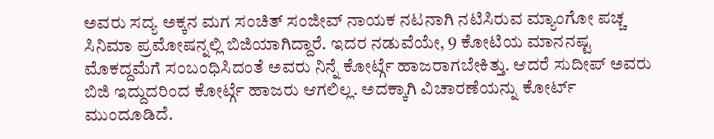ಅವರು ಸದ್ಯ ಅಕ್ಕನ ಮಗ ಸಂಚಿತ್ ಸಂಜೀವ್ ನಾಯಕ ನಟನಾಗಿ ನಟಿಸಿರುವ ಮ್ಯಾಂಗೋ ಪಚ್ಚ ಸಿನಿಮಾ ಪ್ರಮೋಷನ್ನಲ್ಲಿ ಬಿಜಿಯಾಗಿದ್ದಾರೆ. ಇದರ ನಡುವೆಯೇ, 9 ಕೋಟಿಯ ಮಾನನಷ್ಟ ಮೊಕದ್ದಮೆಗೆ ಸಂಬಂಧಿಸಿದಂತೆ ಅವರು ನಿನ್ನೆ ಕೋರ್ಟ್ಗೆ ಹಾಜರಾಗಬೇಕಿತ್ತು. ಆದರೆ ಸುದೀಪ್ ಅವರು ಬಿಜಿ ಇದ್ದುದರಿಂದ ಕೋರ್ಟ್ಗೆ ಹಾಜರು ಆಗಲಿಲ್ಲ. ಅದಕ್ಕಾಗಿ ವಿಚಾರಣೆಯನ್ನು ಕೋರ್ಟ್ ಮುಂದೂಡಿದೆ.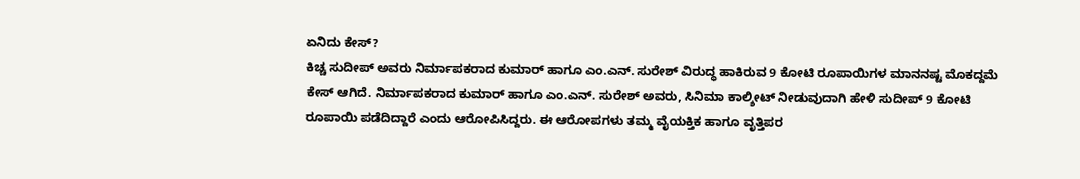ಏನಿದು ಕೇಸ್?
ಕಿಚ್ಚ ಸುದೀಪ್ ಅವರು ನಿರ್ಮಾಪಕರಾದ ಕುಮಾರ್ ಹಾಗೂ ಎಂ.ಎನ್. ಸುರೇಶ್ ವಿರುದ್ಧ ಹಾಕಿರುವ 9 ಕೋಟಿ ರೂಪಾಯಿಗಳ ಮಾನನಷ್ಟ ಮೊಕದ್ದಮೆ ಕೇಸ್ ಆಗಿದೆ. ನಿರ್ಮಾಪಕರಾದ ಕುಮಾರ್ ಹಾಗೂ ಎಂ.ಎನ್. ಸುರೇಶ್ ಅವರು, ಸಿನಿಮಾ ಕಾಲ್ಶೀಟ್ ನೀಡುವುದಾಗಿ ಹೇಳಿ ಸುದೀಪ್ 9 ಕೋಟಿ ರೂಪಾಯಿ ಪಡೆದಿದ್ದಾರೆ ಎಂದು ಆರೋಪಿಸಿದ್ದರು. ಈ ಆರೋಪಗಳು ತಮ್ಮ ವೈಯಕ್ತಿಕ ಹಾಗೂ ವೃತ್ತಿಪರ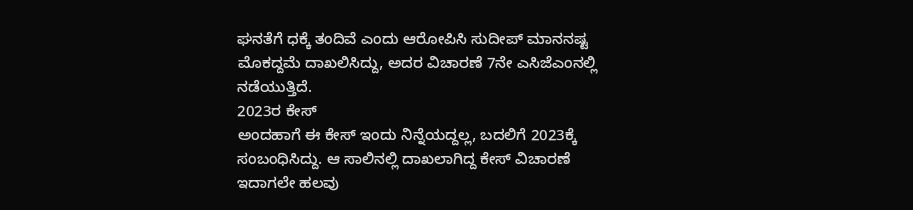ಘನತೆಗೆ ಧಕ್ಕೆ ತಂದಿವೆ ಎಂದು ಆರೋಪಿಸಿ ಸುದೀಪ್ ಮಾನನಷ್ಟ ಮೊಕದ್ದಮೆ ದಾಖಲಿಸಿದ್ದು, ಅದರ ವಿಚಾರಣೆ 7ನೇ ಎಸಿಜೆಎಂನಲ್ಲಿ ನಡೆಯುತ್ತಿದೆ.
2023ರ ಕೇಸ್
ಅಂದಹಾಗೆ ಈ ಕೇಸ್ ಇಂದು ನಿನ್ನೆಯದ್ದಲ್ಲ, ಬದಲಿಗೆ 2023ಕ್ಕೆ ಸಂಬಂಧಿಸಿದ್ದು. ಆ ಸಾಲಿನಲ್ಲಿ ದಾಖಲಾಗಿದ್ದ ಕೇಸ್ ವಿಚಾರಣೆ ಇದಾಗಲೇ ಹಲವು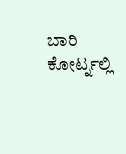ಬಾರಿ ಕೋರ್ಟ್ನಲ್ಲಿ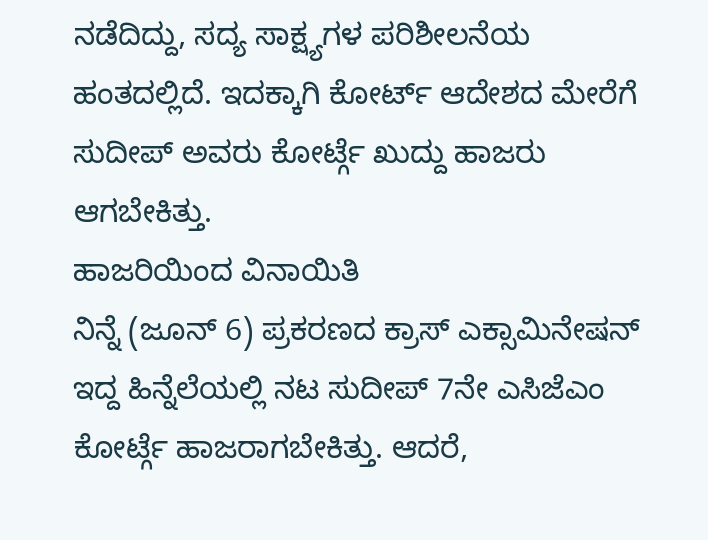ನಡೆದಿದ್ದು, ಸದ್ಯ ಸಾಕ್ಷ್ಯಗಳ ಪರಿಶೀಲನೆಯ ಹಂತದಲ್ಲಿದೆ. ಇದಕ್ಕಾಗಿ ಕೋರ್ಟ್ ಆದೇಶದ ಮೇರೆಗೆ ಸುದೀಪ್ ಅವರು ಕೋರ್ಟ್ಗೆ ಖುದ್ದು ಹಾಜರು ಆಗಬೇಕಿತ್ತು.
ಹಾಜರಿಯಿಂದ ವಿನಾಯಿತಿ
ನಿನ್ನೆ (ಜೂನ್ 6) ಪ್ರಕರಣದ ಕ್ರಾಸ್ ಎಕ್ಸಾಮಿನೇಷನ್ ಇದ್ದ ಹಿನ್ನೆಲೆಯಲ್ಲಿ ನಟ ಸುದೀಪ್ 7ನೇ ಎಸಿಜೆಎಂ ಕೋರ್ಟ್ಗೆ ಹಾಜರಾಗಬೇಕಿತ್ತು. ಆದರೆ,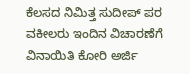ಕೆಲಸದ ನಿಮಿತ್ತ ಸುದೀಪ್ ಪರ ವಕೀಲರು ಇಂದಿನ ವಿಚಾರಣೆಗೆ ವಿನಾಯಿತಿ ಕೋರಿ ಅರ್ಜಿ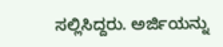ಸಲ್ಲಿಸಿದ್ದರು. ಅರ್ಜಿಯನ್ನು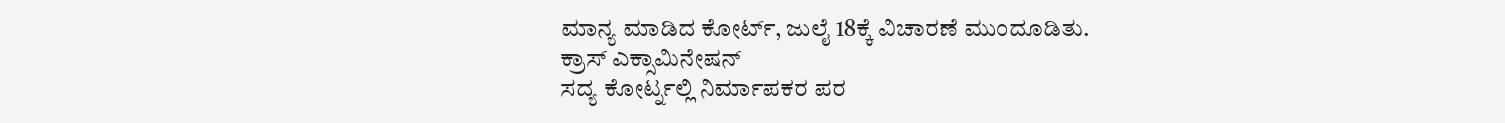ಮಾನ್ಯ ಮಾಡಿದ ಕೋರ್ಟ್, ಜುಲೈ 18ಕ್ಕೆ ವಿಚಾರಣೆ ಮುಂದೂಡಿತು.
ಕ್ರಾಸ್ ಎಕ್ಸಾಮಿನೇಷನ್
ಸದ್ಯ ಕೋರ್ಟ್ನಲ್ಲಿ ನಿರ್ಮಾಪಕರ ಪರ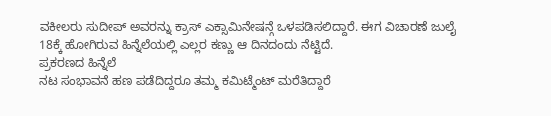ವಕೀಲರು ಸುದೀಪ್ ಅವರನ್ನು ಕ್ರಾಸ್ ಎಕ್ಸಾಮಿನೇಷನ್ಗೆ ಒಳಪಡಿಸಲಿದ್ದಾರೆ. ಈಗ ವಿಚಾರಣೆ ಜುಲೈ 18ಕ್ಕೆ ಹೋಗಿರುವ ಹಿನ್ನೆಲೆಯಲ್ಲಿ ಎಲ್ಲರ ಕಣ್ಣು ಆ ದಿನದಂದು ನೆಟ್ಟಿದೆ.
ಪ್ರಕರಣದ ಹಿನ್ನೆಲೆ
ನಟ ಸಂಭಾವನೆ ಹಣ ಪಡೆದಿದ್ದರೂ ತಮ್ಮ ಕಮಿಟ್ಮೆಂಟ್ ಮರೆತಿದ್ದಾರೆ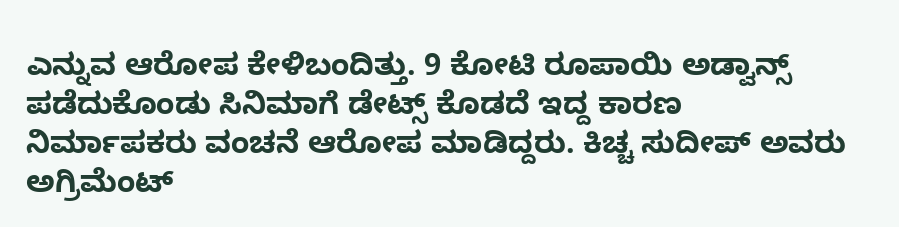ಎನ್ನುವ ಆರೋಪ ಕೇಳಿಬಂದಿತ್ತು. 9 ಕೋಟಿ ರೂಪಾಯಿ ಅಡ್ವಾನ್ಸ್ ಪಡೆದುಕೊಂಡು ಸಿನಿಮಾಗೆ ಡೇಟ್ಸ್ ಕೊಡದೆ ಇದ್ದ ಕಾರಣ ನಿರ್ಮಾಪಕರು ವಂಚನೆ ಆರೋಪ ಮಾಡಿದ್ದರು. ಕಿಚ್ಚ ಸುದೀಪ್ ಅವರು ಅಗ್ರಿಮೆಂಟ್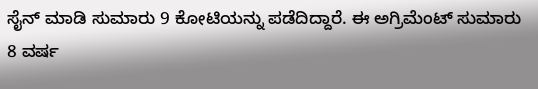ಸೈನ್ ಮಾಡಿ ಸುಮಾರು 9 ಕೋಟಿಯನ್ನು ಪಡೆದಿದ್ದಾರೆ. ಈ ಅಗ್ರಿಮೆಂಟ್ ಸುಮಾರು 8 ವರ್ಷ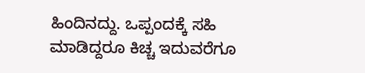ಹಿಂದಿನದ್ದು. ಒಪ್ಪಂದಕ್ಕೆ ಸಹಿ ಮಾಡಿದ್ದರೂ ಕಿಚ್ಚ ಇದುವರೆಗೂ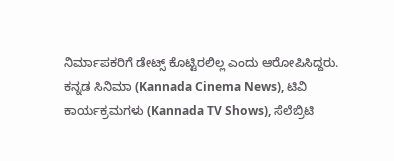ನಿರ್ಮಾಪಕರಿಗೆ ಡೇಟ್ಸ್ ಕೊಟ್ಟಿರಲಿಲ್ಲ ಎಂದು ಆರೋಪಿಸಿದ್ದರು.
ಕನ್ನಡ ಸಿನಿಮಾ (Kannada Cinema News), ಟಿವಿ ಕಾರ್ಯಕ್ರಮಗಳು (Kannada TV Shows), ಸೆಲೆಬ್ರಿಟಿ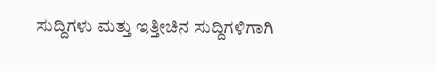ಸುದ್ದಿಗಳು ಮತ್ತು ಇತ್ತೀಚಿನ ಸುದ್ದಿಗಳಿಗಾಗಿ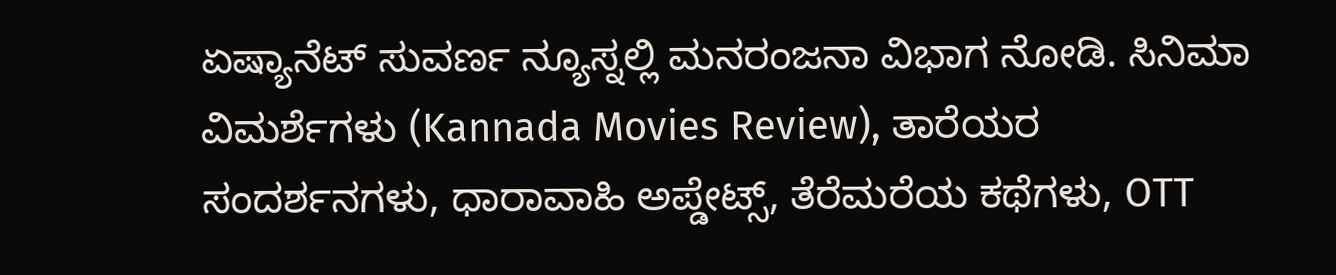ಏಷ್ಯಾನೆಟ್ ಸುವರ್ಣ ನ್ಯೂಸ್ನಲ್ಲಿ ಮನರಂಜನಾ ವಿಭಾಗ ನೋಡಿ. ಸಿನಿಮಾ ವಿಮರ್ಶೆಗಳು (Kannada Movies Review), ತಾರೆಯರ ಸಂದರ್ಶನಗಳು, ಧಾರಾವಾಹಿ ಅಪ್ಡೇಟ್ಸ್, ತೆರೆಮರೆಯ ಕಥೆಗಳು, OTT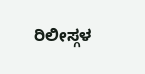ರಿಲೀಸ್ಗಳ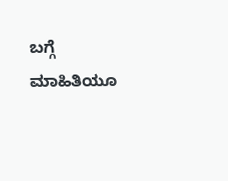ಬಗ್ಗೆ ಮಾಹಿತಿಯೂ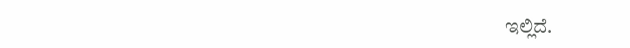ಇಲ್ಲಿದೆ.